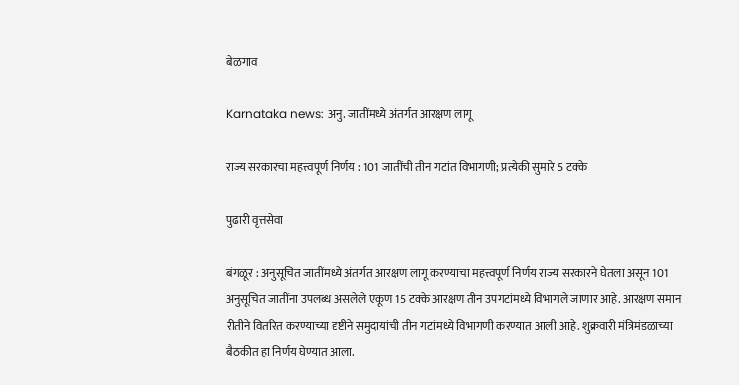बेळगाव

Karnataka news: अनु. जातींमध्ये अंतर्गत आरक्षण लागू

राज्य सरकारचा महत्त्वपूर्ण निर्णय : 101 जातींची तीन गटांत विभागणी; प्रत्येकी सुमारे 5 टक्के

पुढारी वृत्तसेवा

बंगळूर : अनुसूचित जातींमध्ये अंतर्गत आरक्षण लागू करण्याचा महत्त्वपूर्ण निर्णय राज्य सरकारने घेतला असून 101 अनुसूचित जातींना उपलब्ध असलेले एकूण 15 टक्के आरक्षण तीन उपगटांमध्ये विभागले जाणार आहे. आरक्षण समान रीतीने वितरित करण्याच्या दृष्टीने समुदायांची तीन गटांमध्ये विभागणी करण्यात आली आहे. शुक्रवारी मंत्रिमंडळाच्या बैठकीत हा निर्णय घेण्यात आला.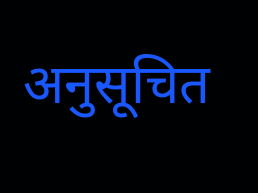अनुसूचित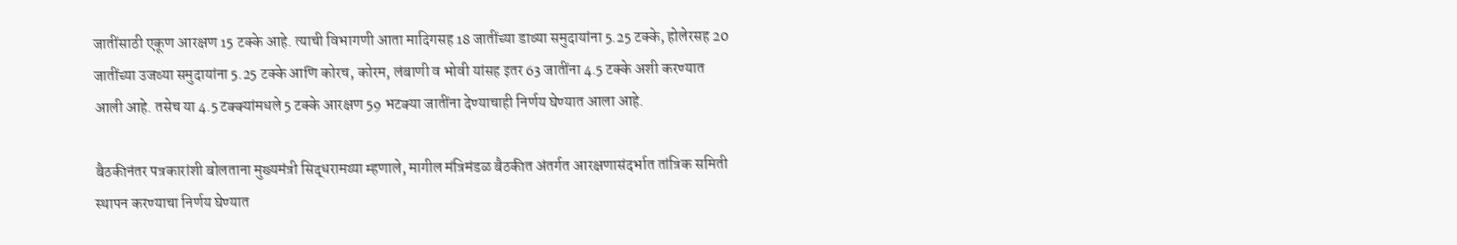जातींसाठी एकूण आरक्षण 15 टक्के आहे. त्याची विभागणी आता मादिगसह 18 जातींच्या डाव्या समुदायांना 5.25 टक्के, होलेरसह 20 जातींच्या उजव्या समुदायांना 5.25 टक्के आणि कोरच, कोरम, लंबाणी व भोवी यांसह इतर 63 जातींना 4.5 टक्के अशी करण्यात आली आहे. तसेच या 4.5 टक्क्यांमधले 5 टक्के आरक्षण 59 भटक्या जातींना देण्याचाही निर्णय घेण्यात आला आहे.

बैठकीनंतर पत्रकारांशी बोलताना मुख्यमंत्री सिद्धरामय्या म्हणाले, मागील मंत्रिमंडळ बैठकीत अंतर्गत आरक्षणासंदर्भात तांत्रिक समिती स्थापन करण्याचा निर्णय घेण्यात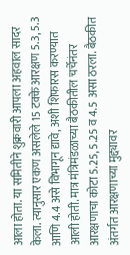आला होता. या समितीने शुक्रवारी आपला अहवाल सादर केला. त्यानुसार एकण असलेले 15 टक्के आरक्षण 5.3, 5.3 आणि 4.4 असे विभागून द्यावे, अशी शिफारस करण्यात आली होती. मात्र मंत्रिमंडळाच्या बैठकीतील चर्चेनंतर आरक्षणाचा कोटा 5.25, 5.25 व 4.5 असा ठरला. बैठकीत अंतर्गत आरक्षणाच्या मुद्द्यावर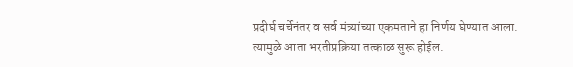प्रदीर्घ चर्चेनंतर व सर्व मंत्र्यांच्या एकमताने हा निर्णय घेण्यात आला. त्यामुळे आता भरतीप्रक्रिया तत्काळ सुरू होईल.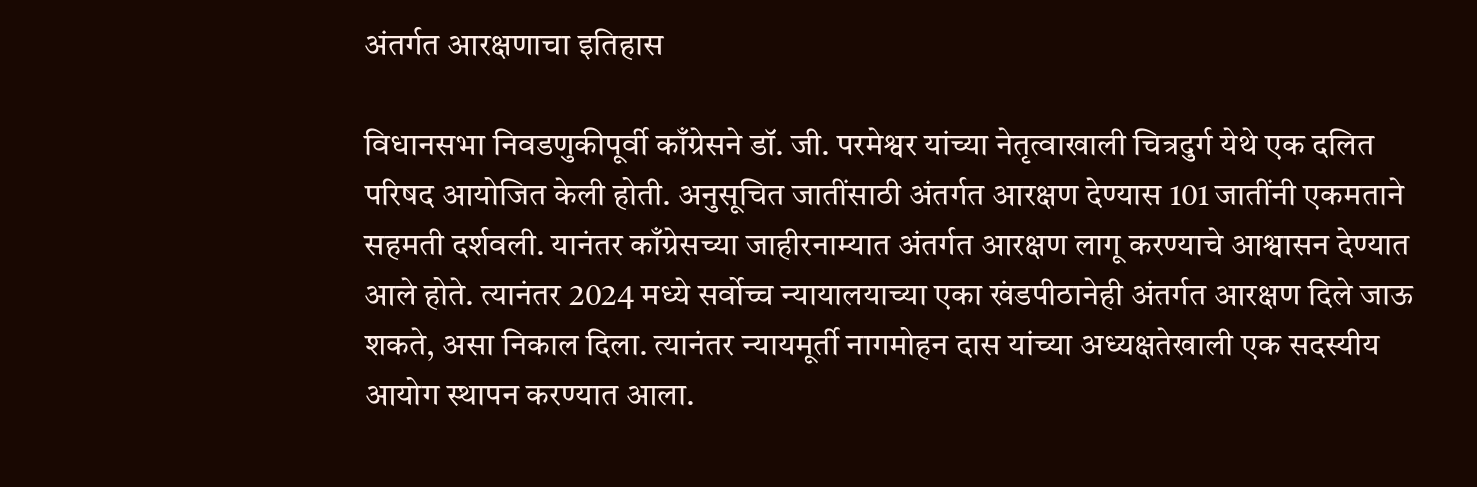अंतर्गत आरक्षणाचा इतिहास

विधानसभा निवडणुकीपूर्वी काँग्रेसने डॉ. जी. परमेश्वर यांच्या नेतृत्वाखाली चित्रदुर्ग येथे एक दलित परिषद आयोजित केली होती. अनुसूचित जातींसाठी अंतर्गत आरक्षण देण्यास 101 जातींनी एकमताने सहमती दर्शवली. यानंतर काँग्रेसच्या जाहीरनाम्यात अंतर्गत आरक्षण लागू करण्याचे आश्वासन देण्यात आले होते. त्यानंतर 2024 मध्ये सर्वोच्च न्यायालयाच्या एका खंडपीठानेही अंतर्गत आरक्षण दिले जाऊ शकते, असा निकाल दिला. त्यानंतर न्यायमूर्ती नागमोहन दास यांच्या अध्यक्षतेखाली एक सदस्यीय आयोग स्थापन करण्यात आला.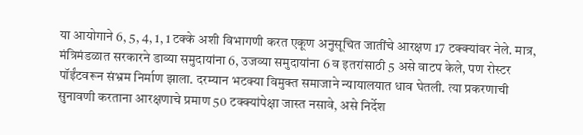या आयोगाने 6, 5, 4, 1, 1 टक्के अशी विभागणी करत एकूण अनुसूचित जातींचे आरक्षण 17 टक्क्यांवर नेले. मात्र, मंत्रिमंडळात सरकारने डाव्या समुदायांना 6, उजव्या समुदायांना 6 व इतरांसाठी 5 असे वाटप केले, पण रोस्टर पॉईंटवरून संभ्रम निर्माण झाला. दरम्यान भटक्या विमुक्त समाजाने न्यायालयात धाव घेतली. त्या प्रकरणाची सुनावणी करताना आरक्षणाचे प्रमाण 50 टक्क्यांपेक्षा जास्त नसावे, असे निर्देश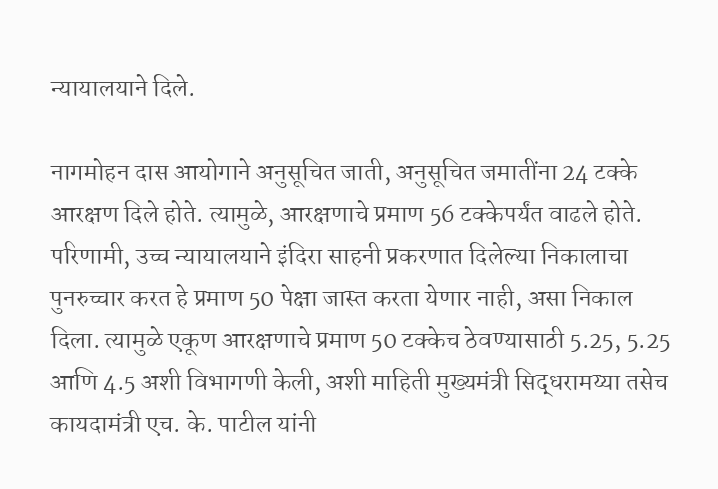न्यायालयाने दिले.

नागमोहन दास आयोगाने अनुसूचित जाती, अनुसूचित जमातींना 24 टक्के आरक्षण दिले होते. त्यामुळे, आरक्षणाचे प्रमाण 56 टक्केपर्यंत वाढले होते. परिणामी, उच्च न्यायालयाने इंदिरा साहनी प्रकरणात दिलेल्या निकालाचा पुनरुच्चार करत हे प्रमाण 50 पेक्षा जास्त करता येणार नाही, असा निकाल दिला. त्यामुळे एकूण आरक्षणाचे प्रमाण 50 टक्केच ठेवण्यासाठी 5.25, 5.25 आणि 4.5 अशी विभागणी केली, अशी माहिती मुख्यमंत्री सिद्धरामय्या तसेच कायदामंत्री एच. के. पाटील यांनी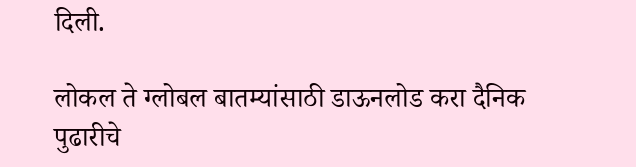दिली.

लोकल ते ग्लोबल बातम्यांसाठी डाऊनलोड करा दैनिक पुढारीचे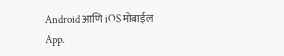Android आणि iOS मोबाईल App.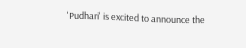'Pudhari' is excited to announce the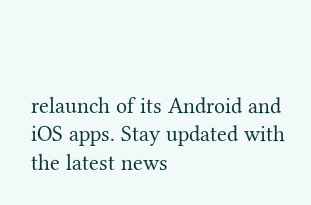relaunch of its Android and iOS apps. Stay updated with the latest news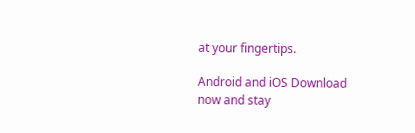at your fingertips.

Android and iOS Download now and stay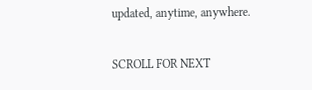updated, anytime, anywhere.

SCROLL FOR NEXT